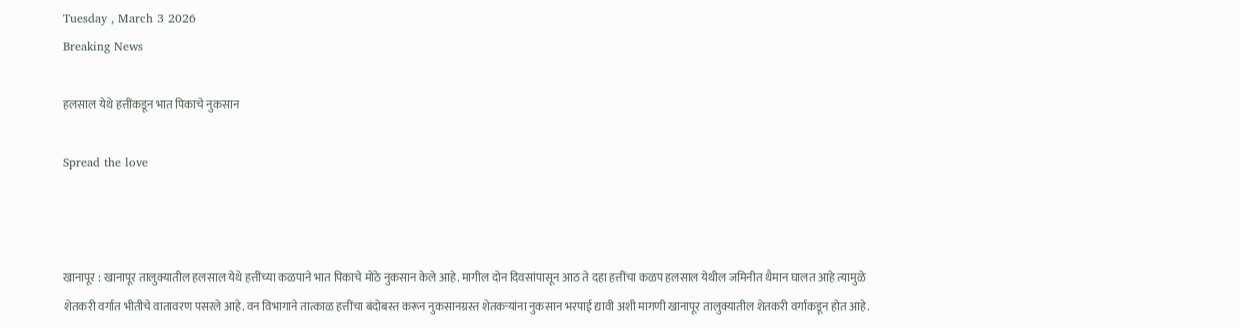Tuesday , March 3 2026
Breaking News

हलसाल येथे हत्तींकडून भात पिकाचे नुकसान

Spread the love



खानापूर : खानापूर तालुक्यातील हलसाल येथे हत्तींच्या कळपाने भात पिकाचे मोठे नुकसान केले आहे. मागील दोन दिवसांपासून आठ ते दहा हत्तींचा कळप हलसाल येथील जमिनीत थैमान घालत आहे त्यामुळे शेतकरी वर्गात भीतीचे वातावरण पसरले आहे. वन विभागाने तात्काळ हत्तींचा बंदोबस्त करून नुकसानग्रस्त शेतकऱ्यांना नुकसान भरपाई द्यावी अशी मागणी खानापूर तालुक्यातील शेतकरी वर्गाकडून होत आहे.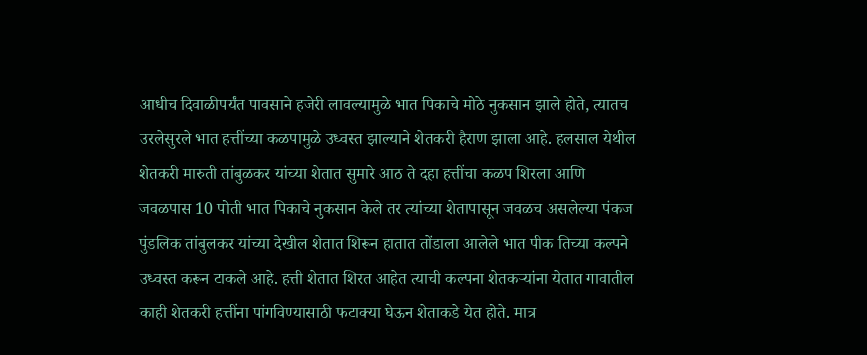आधीच दिवाळीपर्यंत पावसाने हजेरी लावल्यामुळे भात पिकाचे मोठे नुकसान झाले होते, त्यातच उरलेसुरले भात हत्तींच्या कळपामुळे उध्वस्त झाल्याने शेतकरी हैराण झाला आहे. हलसाल येथील शेतकरी मारुती तांबुळकर यांच्या शेतात सुमारे आठ ते दहा हत्तींचा कळप शिरला आणि जवळपास 10 पोती भात पिकाचे नुकसान केले तर त्यांच्या शेतापासून जवळच असलेल्या पंकज पुंडलिक तांबुलकर यांच्या देखील शेतात शिरून हातात तोंडाला आलेले भात पीक तिच्या कल्पने उध्वस्त करून टाकले आहे. हत्ती शेतात शिरत आहेत त्याची कल्पना शेतकऱ्यांना येतात गावातील काही शेतकरी हत्तींना पांगविण्यासाठी फटाक्या घेऊन शेताकडे येत होते. मात्र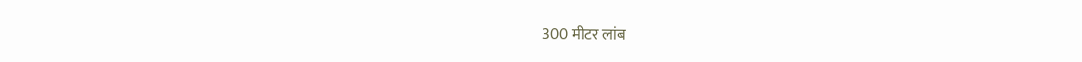300 मीटर लांब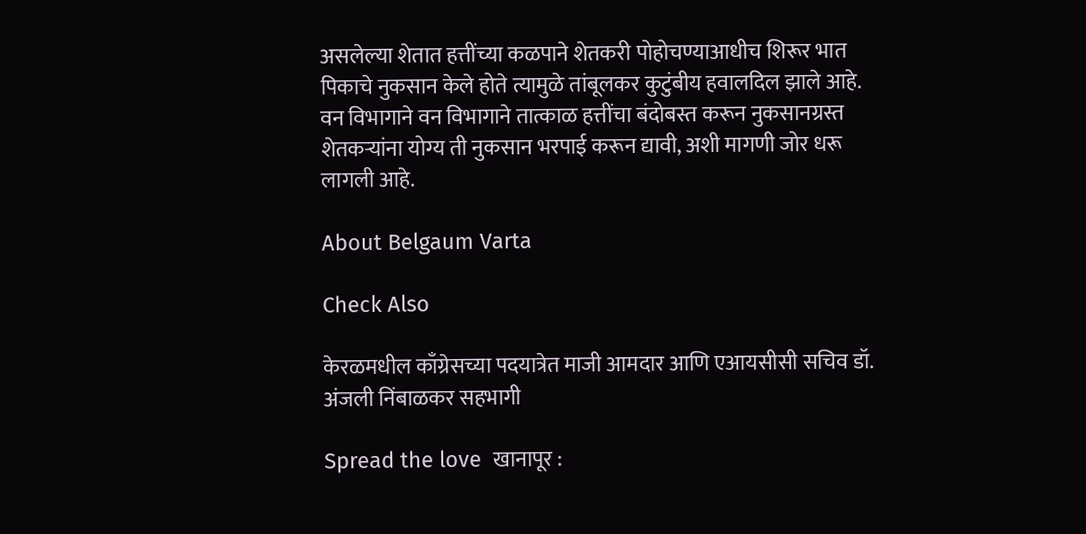असलेल्या शेतात हत्तींच्या कळपाने शेतकरी पोहोचण्याआधीच शिरूर भात पिकाचे नुकसान केले होते त्यामुळे तांबूलकर कुटुंबीय हवालदिल झाले आहे. वन विभागाने वन विभागाने तात्काळ हत्तींचा बंदोबस्त करून नुकसानग्रस्त शेतकऱ्यांना योग्य ती नुकसान भरपाई करून द्यावी, अशी मागणी जोर धरू लागली आहे.

About Belgaum Varta

Check Also

केरळमधील काँग्रेसच्या पदयात्रेत माजी आमदार आणि एआयसीसी सचिव डॉ. अंजली निंबाळकर सहभागी

Spread the love  खानापूर :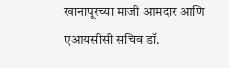खानापूरच्या माजी आमदार आणि एआयसीसी सचिव डॉ.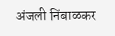अंजली निंबाळकर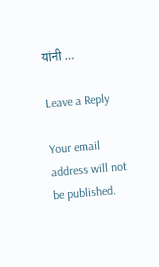यांनी …

Leave a Reply

Your email address will not be published.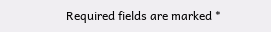Required fields are marked *